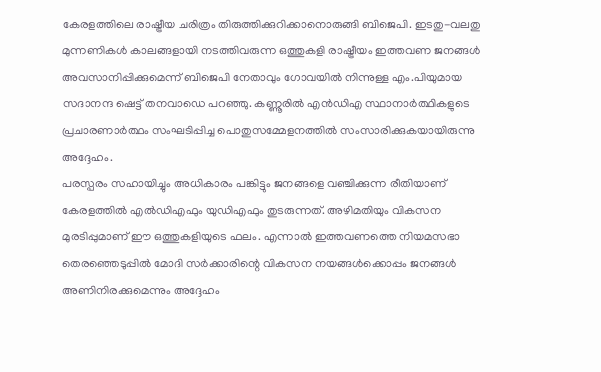കേരളത്തിലെ രാഷ്ട്രീയ ചരിത്രം തിരുത്തിക്കുറിക്കാനൊരുങ്ങി ബിജെപി. ഇടതു-വലതു മുന്നണികൾ കാലങ്ങളായി നടത്തിവരുന്ന ഒത്തുകളി രാഷ്ട്രീയം ഇത്തവണ ജനങ്ങൾ അവസാനിപ്പിക്കുമെന്ന് ബിജെപി നേതാവും ഗോവയിൽ നിന്നുള്ള എം.പിയുമായ സദാനന്ദ ഷെട്ട് തനവാഡെ പറഞ്ഞു. കണ്ണൂരിൽ എൻഡിഎ സ്ഥാനാർത്ഥികളുടെ പ്രചാരണാർത്ഥം സംഘടിപ്പിച്ച പൊതുസമ്മേളനത്തിൽ സംസാരിക്കുകയായിരുന്നു അദ്ദേഹം.
പരസ്പരം സഹായിച്ചും അധികാരം പങ്കിട്ടും ജനങ്ങളെ വഞ്ചിക്കുന്ന രീതിയാണ് കേരളത്തിൽ എൽഡിഎഫും യുഡിഎഫും തുടരുന്നത്. അഴിമതിയും വികസന മുരടിപ്പുമാണ് ഈ ഒത്തുകളിയുടെ ഫലം. എന്നാൽ ഇത്തവണത്തെ നിയമസഭാ തെരഞ്ഞെടുപ്പിൽ മോദി സർക്കാരിന്റെ വികസന നയങ്ങൾക്കൊപ്പം ജനങ്ങൾ അണിനിരക്കുമെന്നും അദ്ദേഹം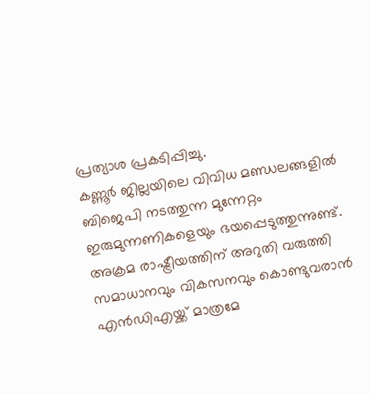പ്രത്യാശ പ്രകടിപ്പിച്ചു.
കണ്ണൂർ ജില്ലയിലെ വിവിധ മണ്ഡലങ്ങളിൽ ബിജെപി നടത്തുന്ന മുന്നേറ്റം ഇരുമുന്നണികളെയും ഭയപ്പെടുത്തുന്നുണ്ട്. അക്രമ രാഷ്ട്രീയത്തിന് അറുതി വരുത്തി സമാധാനവും വികസനവും കൊണ്ടുവരാൻ എൻഡിഎയ്ക്ക് മാത്രമേ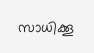സാധിക്കൂ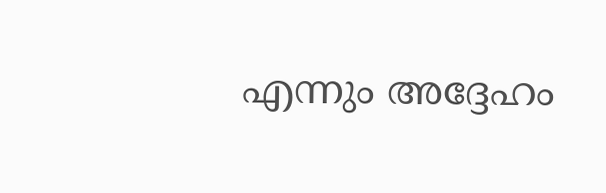എന്നും അദ്ദേഹം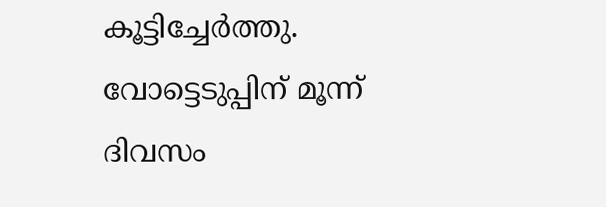കൂട്ടിച്ചേർത്തു. വോട്ടെടുപ്പിന് മൂന്ന് ദിവസം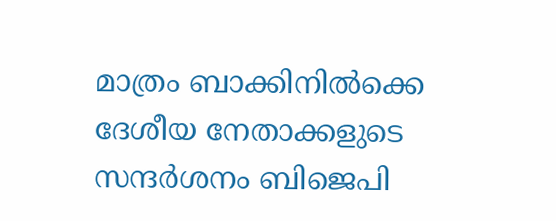മാത്രം ബാക്കിനിൽക്കെ ദേശീയ നേതാക്കളുടെ സന്ദർശനം ബിജെപി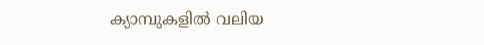ക്യാമ്പുകളിൽ വലിയ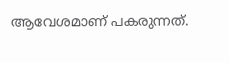ആവേശമാണ് പകരുന്നത്.